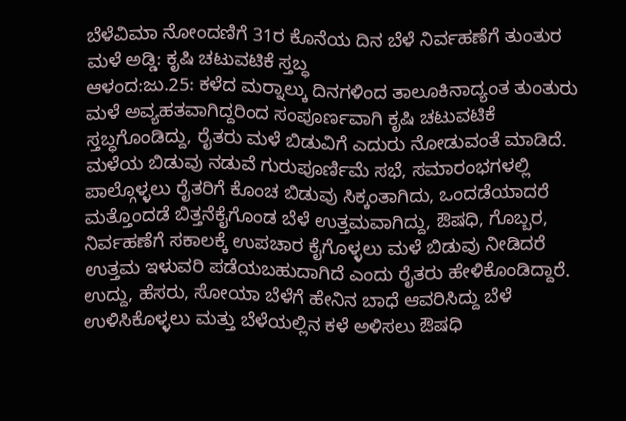ಬೆಳೆವಿಮಾ ನೋಂದಣಿಗೆ 31ರ ಕೊನೆಯ ದಿನ ಬೆಳೆ ನಿರ್ವಹಣೆಗೆ ತುಂತುರ ಮಳೆ ಅಡ್ಡಿ: ಕೃಷಿ ಚಟುವಟಿಕೆ ಸ್ತಬ್ಧ
ಆಳಂದ:ಜು.25: ಕಳೆದ ಮರ‍್ನಾಲ್ಕು ದಿನಗಳಿಂದ ತಾಲೂಕಿನಾದ್ಯಂತ ತುಂತುರು ಮಳೆ ಅವ್ಯಹತವಾಗಿದ್ದರಿಂದ ಸಂಪೂರ್ಣವಾಗಿ ಕೃಷಿ ಚಟುವಟಿಕೆ ಸ್ತಬ್ಧಗೊಂಡಿದ್ದು, ರೈತರು ಮಳೆ ಬಿಡುವಿಗೆ ಎದುರು ನೋಡುವಂತೆ ಮಾಡಿದೆ.
ಮಳೆಯ ಬಿಡುವು ನಡುವೆ ಗುರುಪೂರ್ಣಿಮೆ ಸಭೆ, ಸಮಾರಂಭಗಳಲ್ಲಿ ಪಾಲ್ಗೊಳ್ಳಲು ರೈತರಿಗೆ ಕೊಂಚ ಬಿಡುವು ಸಿಕ್ಕಂತಾಗಿದು, ಒಂದಡೆಯಾದರೆ ಮತ್ತೊಂದಡೆ ಬಿತ್ತನೆಕೈಗೊಂಡ ಬೆಳೆ ಉತ್ತಮವಾಗಿದ್ದು, ಔಷಧಿ, ಗೊಬ್ಬರ, ನಿರ್ವಹಣೆಗೆ ಸಕಾಲಕ್ಕೆ ಉಪಚಾರ ಕೈಗೊಳ್ಳಲು ಮಳೆ ಬಿಡುವು ನೀಡಿದರೆ ಉತ್ತಮ ಇಳುವರಿ ಪಡೆಯಬಹುದಾಗಿದೆ ಎಂದು ರೈತರು ಹೇಳಿಕೊಂಡಿದ್ದಾರೆ.
ಉದ್ದು, ಹೆಸರು, ಸೋಯಾ ಬೆಳೆಗೆ ಹೇನಿನ ಬಾಧೆ ಆವರಿಸಿದ್ದು ಬೆಳೆ ಉಳಿಸಿಕೊಳ್ಳಲು ಮತ್ತು ಬೆಳೆಯಲ್ಲಿನ ಕಳೆ ಅಳಿಸಲು ಔಷಧಿ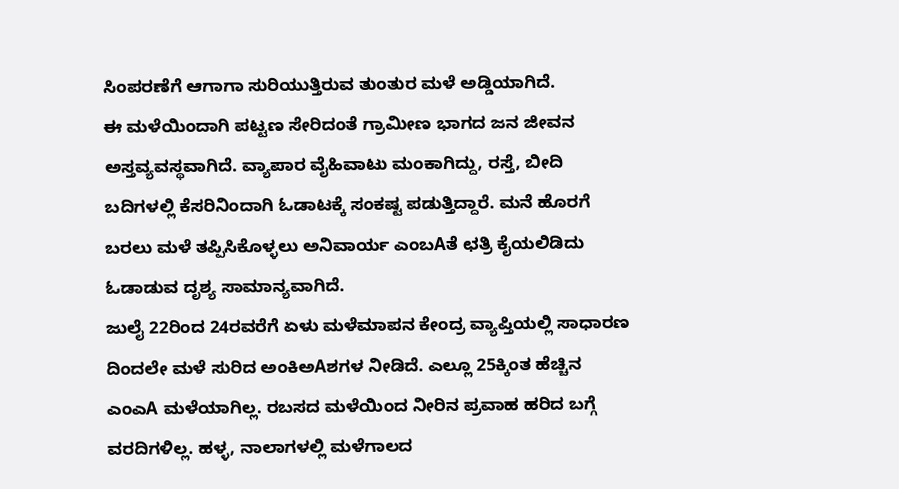ಸಿಂಪರಣೆಗೆ ಆಗಾಗಾ ಸುರಿಯುತ್ತಿರುವ ತುಂತುರ ಮಳೆ ಅಡ್ಡಿಯಾಗಿದೆ.
ಈ ಮಳೆಯಿಂದಾಗಿ ಪಟ್ಟಣ ಸೇರಿದಂತೆ ಗ್ರಾಮೀಣ ಭಾಗದ ಜನ ಜೀವನ ಅಸ್ತವ್ಯವಸ್ಥವಾಗಿದೆ. ವ್ಯಾಪಾರ ವೈಹಿವಾಟು ಮಂಕಾಗಿದ್ದು, ರಸ್ತೆ, ಬೀದಿ ಬದಿಗಳಲ್ಲಿ ಕೆಸರಿನಿಂದಾಗಿ ಓಡಾಟಕ್ಕೆ ಸಂಕಷ್ಟ ಪಡುತ್ತಿದ್ದಾರೆ. ಮನೆ ಹೊರಗೆ ಬರಲು ಮಳೆ ತಪ್ಪಿಸಿಕೊಳ್ಳಲು ಅನಿವಾರ್ಯ ಎಂಬAತೆ ಛತ್ರಿ ಕೈಯಲಿಡಿದು ಓಡಾಡುವ ದೃಶ್ಯ ಸಾಮಾನ್ಯವಾಗಿದೆ.
ಜುಲೈ 22ರಿಂದ 24ರವರೆಗೆ ಏಳು ಮಳೆಮಾಪನ ಕೇಂದ್ರ ವ್ಯಾಪ್ತಿಯಲ್ಲಿ ಸಾಧಾರಣ ದಿಂದಲೇ ಮಳೆ ಸುರಿದ ಅಂಕಿಅAಶಗಳ ನೀಡಿದೆ. ಎಲ್ಲೂ 25ಕ್ಕಿಂತ ಹೆಚ್ಚಿನ ಎಂಎA ಮಳೆಯಾಗಿಲ್ಲ. ರಬಸದ ಮಳೆಯಿಂದ ನೀರಿನ ಪ್ರವಾಹ ಹರಿದ ಬಗ್ಗೆ ವರದಿಗಳಿಲ್ಲ. ಹಳ್ಳ, ನಾಲಾಗಳಲ್ಲಿ ಮಳೆಗಾಲದ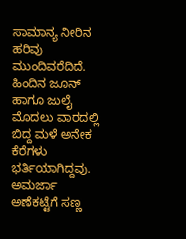ಸಾಮಾನ್ಯ ನೀರಿನ ಹರಿವು ಮುಂದಿವರೆದಿದೆ. ಹಿಂದಿನ ಜೂನ್ ಹಾಗೂ ಜುಲೈ ಮೊದಲು ವಾರದಲ್ಲಿ ಬಿದ್ದ ಮಳೆ ಅನೇಕ ಕೆರೆಗಳು ಭರ್ತಿಯಾಗಿದ್ದವು. ಅಮರ್ಜಾ ಅಣೆಕಟ್ಟೆಗೆ ಸಣ್ಣ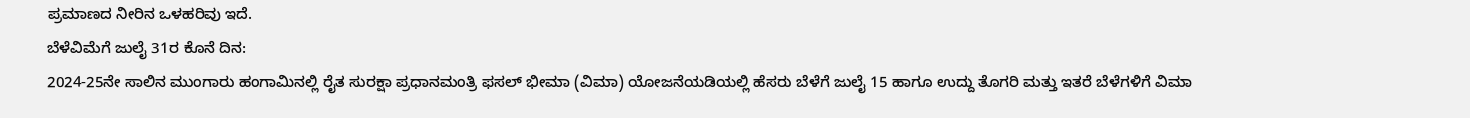ಪ್ರಮಾಣದ ನೀರಿನ ಒಳಹರಿವು ಇದೆ.
ಬೆಳೆವಿಮೆಗೆ ಜುಲೈ 31ರ ಕೊನೆ ದಿನ:
2024-25ನೇ ಸಾಲಿನ ಮುಂಗಾರು ಹಂಗಾಮಿನಲ್ಲಿ ರೈತ ಸುರಕ್ಷಾ ಪ್ರಧಾನಮಂತ್ರಿ ಫಸಲ್ ಭೀಮಾ (ವಿಮಾ) ಯೋಜನೆಯಡಿಯಲ್ಲಿ ಹೆಸರು ಬೆಳೆಗೆ ಜುಲೈ 15 ಹಾಗೂ ಉದ್ದು ತೊಗರಿ ಮತ್ತು ಇತರೆ ಬೆಳೆಗಳಿಗೆ ವಿಮಾ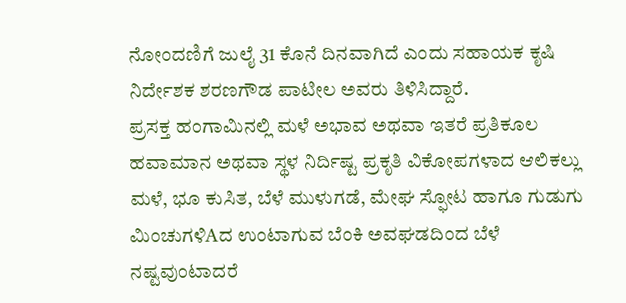ನೋಂದಣಿಗೆ ಜುಲೈ 31 ಕೊನೆ ದಿನವಾಗಿದೆ ಎಂದು ಸಹಾಯಕ ಕೃಷಿ ನಿರ್ದೇಶಕ ಶರಣಗೌಡ ಪಾಟೀಲ ಅವರು ತಿಳಿಸಿದ್ದಾರೆ.
ಪ್ರಸಕ್ತ ಹಂಗಾಮಿನಲ್ಲಿ ಮಳೆ ಅಭಾವ ಅಥವಾ ಇತರೆ ಪ್ರತಿಕೂಲ ಹವಾಮಾನ ಅಥವಾ ಸ್ಥಳ ನಿರ್ದಿಷ್ಟ ಪ್ರಕೃತಿ ವಿಕೋಪಗಳಾದ ಆಲಿಕಲ್ಲು ಮಳೆ, ಭೂ ಕುಸಿತ, ಬೆಳೆ ಮುಳುಗಡೆ, ಮೇಘ ಸ್ಫೋಟ ಹಾಗೂ ಗುಡುಗು ಮಿಂಚುಗಳಿAದ ಉಂಟಾಗುವ ಬೆಂಕಿ ಅವಘಡದಿಂದ ಬೆಳೆ ನಷ್ಟವುಂಟಾದರೆ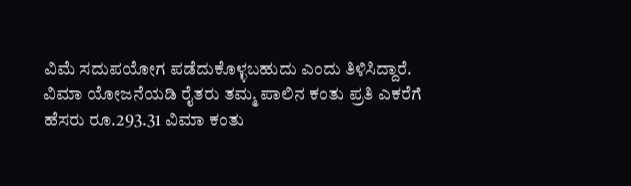ವಿಮೆ ಸದುಪಯೋಗ ಪಡೆದುಕೊಳ್ಳಬಹುದು ಎಂದು ತಿಳಿಸಿದ್ದಾರೆ.
ವಿಮಾ ಯೋಜನೆಯಡಿ ರೈತರು ತಮ್ಮ ಪಾಲಿನ ಕಂತು ಪ್ರತಿ ಎಕರೆಗೆ ಹೆಸರು ರೂ.293.31 ವಿಮಾ ಕಂತು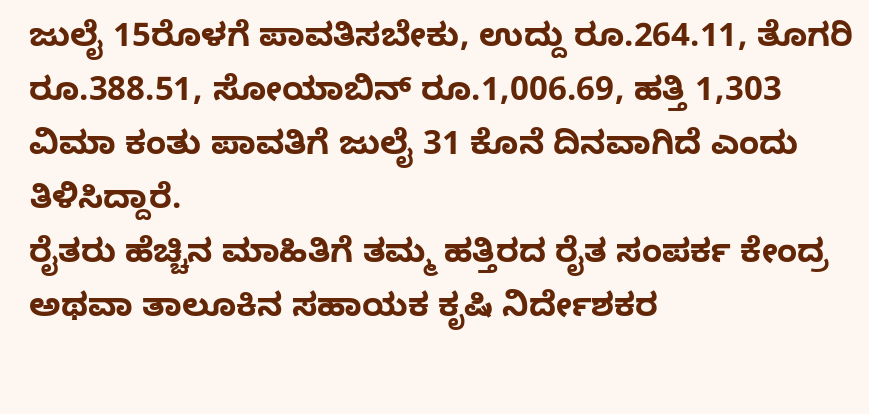ಜುಲೈ 15ರೊಳಗೆ ಪಾವತಿಸಬೇಕು, ಉದ್ದು ರೂ.264.11, ತೊಗರಿ ರೂ.388.51, ಸೋಯಾಬಿನ್ ರೂ.1,006.69, ಹತ್ತಿ 1,303 ವಿಮಾ ಕಂತು ಪಾವತಿಗೆ ಜುಲೈ 31 ಕೊನೆ ದಿನವಾಗಿದೆ ಎಂದು ತಿಳಿಸಿದ್ದಾರೆ.
ರೈತರು ಹೆಚ್ಚಿನ ಮಾಹಿತಿಗೆ ತಮ್ಮ ಹತ್ತಿರದ ರೈತ ಸಂಪರ್ಕ ಕೇಂದ್ರ ಅಥವಾ ತಾಲೂಕಿನ ಸಹಾಯಕ ಕೃಷಿ ನಿರ್ದೇಶಕರ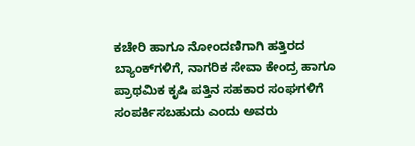ಕಚೇರಿ ಹಾಗೂ ನೋಂದಣಿಗಾಗಿ ಹತ್ತಿರದ ಬ್ಯಾಂಕ್‌ಗಳಿಗೆ, ನಾಗರಿಕ ಸೇವಾ ಕೇಂದ್ರ ಹಾಗೂ ಪ್ರಾಥಮಿಕ ಕೃಷಿ ಪತ್ತಿನ ಸಹಕಾರ ಸಂಘಗಳಿಗೆ ಸಂಪರ್ಕಿಸಬಹುದು ಎಂದು ಅವರು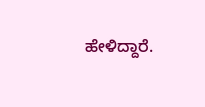ಹೇಳಿದ್ದಾರೆ.